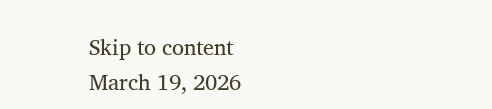Skip to content
March 19, 2026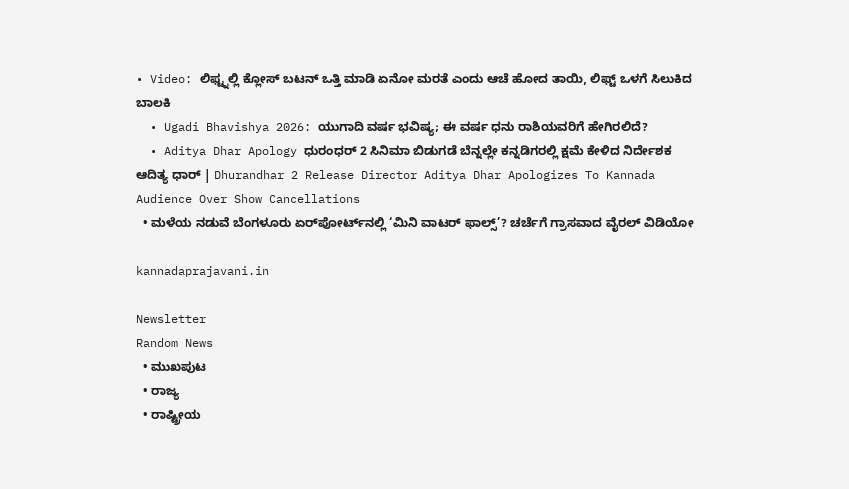• Video: ಲಿಫ್ಟ್ನಲ್ಲಿ ಕ್ಲೋಸ್ ಬಟನ್ ಒತ್ತಿ ಮಾಡಿ ಏನೋ ಮರತೆ ಎಂದು ಆಚೆ ಹೋದ ತಾಯಿ, ಲಿಫ್ಟ್ ಒಳಗೆ ಸಿಲುಕಿದ ಬಾಲಕಿ
  • Ugadi Bhavishya 2026: ಯುಗಾದಿ ವರ್ಷ ಭವಿಷ್ಯ; ಈ ವರ್ಷ ಧನು ರಾಶಿಯವರಿಗೆ ಹೇಗಿರಲಿದೆ?
  • Aditya Dhar Apology ಧುರಂಧರ್ 2 ಸಿನಿಮಾ ಬಿಡುಗಡೆ ಬೆನ್ನಲ್ಲೇ ಕನ್ನಡಿಗರಲ್ಲಿ ಕ್ಷಮೆ ಕೇಳಿದ ನಿರ್ದೇಶಕ ಆದಿತ್ಯ ಧಾರ್ | Dhurandhar 2 Release Director Aditya Dhar Apologizes To Kannada Audience Over Show Cancellations
  • ಮಳೆಯ ನಡುವೆ ಬೆಂಗಳೂರು ಏರ್‌ಪೋರ್ಟ್‌ನಲ್ಲಿ ‘ಮಿನಿ ವಾಟರ್ ಫಾಲ್ಸ್’? ಚರ್ಚೆಗೆ ಗ್ರಾಸವಾದ ವೈರಲ್ ವಿಡಿಯೋ

kannadaprajavani.in

Newsletter
Random News
  • ಮುಖಪುಟ
  • ರಾಜ್ಯ
  • ರಾಷ್ಟ್ರೀಯ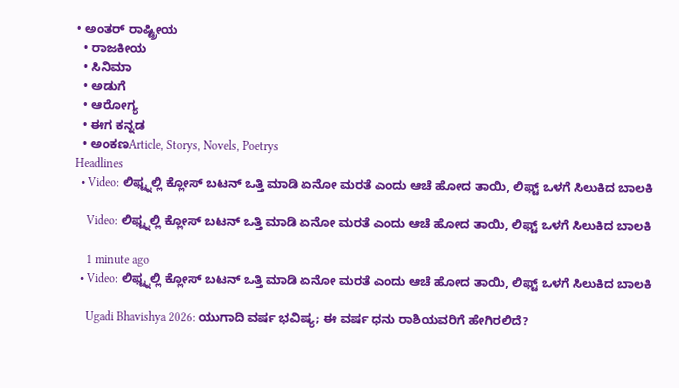• ಅಂತರ್ ರಾಷ್ಟ್ರೀಯ
  • ರಾಜಕೀಯ
  • ಸಿನಿಮಾ
  • ಅಡುಗೆ
  • ಆರೋಗ್ಯ
  • ಈಗ ಕನ್ನಡ
  • ಅಂಕಣArticle, Storys, Novels, Poetrys
Headlines
  • Video: ಲಿಫ್ಟ್ನಲ್ಲಿ ಕ್ಲೋಸ್ ಬಟನ್ ಒತ್ತಿ ಮಾಡಿ ಏನೋ ಮರತೆ ಎಂದು ಆಚೆ ಹೋದ ತಾಯಿ, ಲಿಫ್ಟ್ ಒಳಗೆ ಸಿಲುಕಿದ ಬಾಲಕಿ

    Video: ಲಿಫ್ಟ್ನಲ್ಲಿ ಕ್ಲೋಸ್ ಬಟನ್ ಒತ್ತಿ ಮಾಡಿ ಏನೋ ಮರತೆ ಎಂದು ಆಚೆ ಹೋದ ತಾಯಿ, ಲಿಫ್ಟ್ ಒಳಗೆ ಸಿಲುಕಿದ ಬಾಲಕಿ

    1 minute ago
  • Video: ಲಿಫ್ಟ್ನಲ್ಲಿ ಕ್ಲೋಸ್ ಬಟನ್ ಒತ್ತಿ ಮಾಡಿ ಏನೋ ಮರತೆ ಎಂದು ಆಚೆ ಹೋದ ತಾಯಿ, ಲಿಫ್ಟ್ ಒಳಗೆ ಸಿಲುಕಿದ ಬಾಲಕಿ

    Ugadi Bhavishya 2026: ಯುಗಾದಿ ವರ್ಷ ಭವಿಷ್ಯ; ಈ ವರ್ಷ ಧನು ರಾಶಿಯವರಿಗೆ ಹೇಗಿರಲಿದೆ?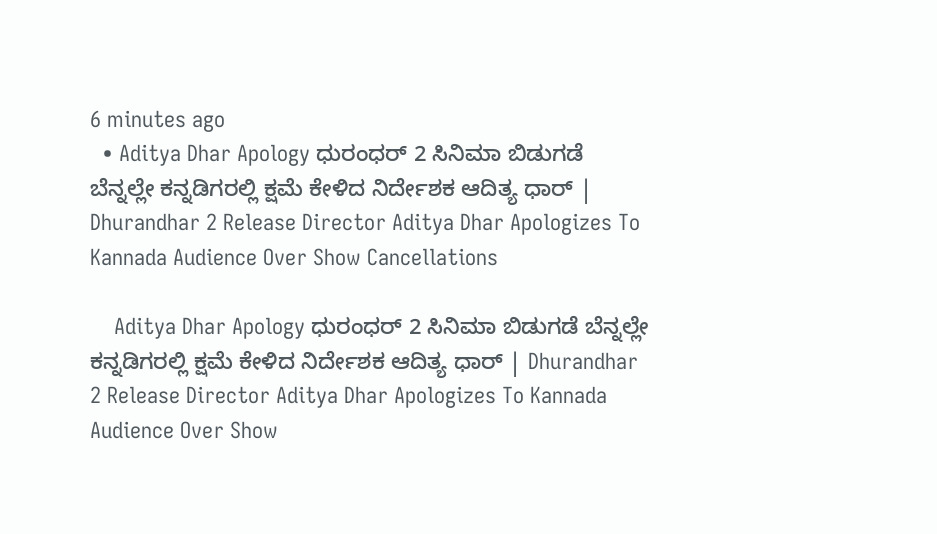6 minutes ago
  • Aditya Dhar Apology ಧುರಂಧರ್ 2 ಸಿನಿಮಾ ಬಿಡುಗಡೆ ಬೆನ್ನಲ್ಲೇ ಕನ್ನಡಿಗರಲ್ಲಿ ಕ್ಷಮೆ ಕೇಳಿದ ನಿರ್ದೇಶಕ ಆದಿತ್ಯ ಧಾರ್ | Dhurandhar 2 Release Director Aditya Dhar Apologizes To Kannada Audience Over Show Cancellations

    Aditya Dhar Apology ಧುರಂಧರ್ 2 ಸಿನಿಮಾ ಬಿಡುಗಡೆ ಬೆನ್ನಲ್ಲೇ ಕನ್ನಡಿಗರಲ್ಲಿ ಕ್ಷಮೆ ಕೇಳಿದ ನಿರ್ದೇಶಕ ಆದಿತ್ಯ ಧಾರ್ | Dhurandhar 2 Release Director Aditya Dhar Apologizes To Kannada Audience Over Show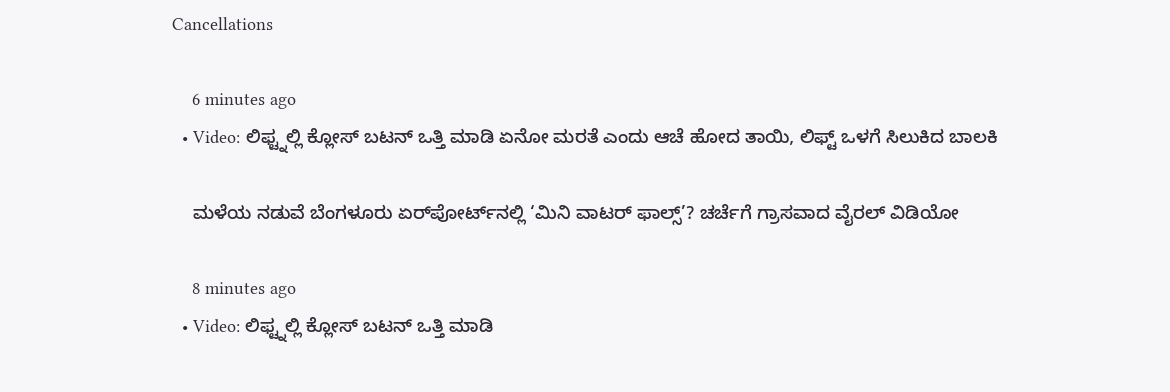Cancellations

    6 minutes ago
  • Video: ಲಿಫ್ಟ್ನಲ್ಲಿ ಕ್ಲೋಸ್ ಬಟನ್ ಒತ್ತಿ ಮಾಡಿ ಏನೋ ಮರತೆ ಎಂದು ಆಚೆ ಹೋದ ತಾಯಿ, ಲಿಫ್ಟ್ ಒಳಗೆ ಸಿಲುಕಿದ ಬಾಲಕಿ

    ಮಳೆಯ ನಡುವೆ ಬೆಂಗಳೂರು ಏರ್‌ಪೋರ್ಟ್‌ನಲ್ಲಿ ‘ಮಿನಿ ವಾಟರ್ ಫಾಲ್ಸ್’? ಚರ್ಚೆಗೆ ಗ್ರಾಸವಾದ ವೈರಲ್ ವಿಡಿಯೋ

    8 minutes ago
  • Video: ಲಿಫ್ಟ್ನಲ್ಲಿ ಕ್ಲೋಸ್ ಬಟನ್ ಒತ್ತಿ ಮಾಡಿ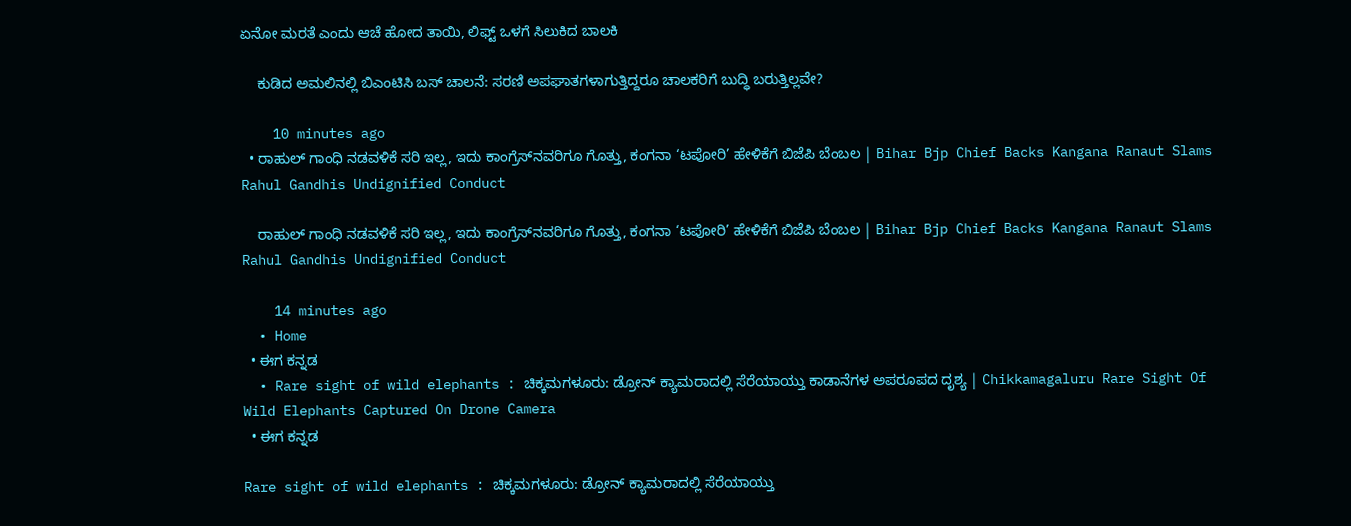ಏನೋ ಮರತೆ ಎಂದು ಆಚೆ ಹೋದ ತಾಯಿ, ಲಿಫ್ಟ್ ಒಳಗೆ ಸಿಲುಕಿದ ಬಾಲಕಿ

    ಕುಡಿದ ಅಮಲಿನಲ್ಲಿ ಬಿಎಂಟಿಸಿ ಬಸ್ ಚಾಲನೆ: ಸರಣಿ ಅಪಘಾತಗಳಾಗುತ್ತಿದ್ದರೂ ಚಾಲಕರಿಗೆ ಬುದ್ಧಿ ಬರುತ್ತಿಲ್ಲವೇ?

    10 minutes ago
  • ರಾಹುಲ್ ಗಾಂಧಿ ನಡವಳಿಕೆ ಸರಿ ಇಲ್ಲ, ಇದು ಕಾಂಗ್ರೆಸ್‌ನವರಿಗೂ ಗೊತ್ತು, ಕಂಗನಾ ‘ಟಪೋರಿ’ ಹೇಳಿಕೆಗೆ ಬಿಜೆಪಿ ಬೆಂಬಲ | Bihar Bjp Chief Backs Kangana Ranaut Slams Rahul Gandhis Undignified Conduct

    ರಾಹುಲ್ ಗಾಂಧಿ ನಡವಳಿಕೆ ಸರಿ ಇಲ್ಲ, ಇದು ಕಾಂಗ್ರೆಸ್‌ನವರಿಗೂ ಗೊತ್ತು, ಕಂಗನಾ ‘ಟಪೋರಿ’ ಹೇಳಿಕೆಗೆ ಬಿಜೆಪಿ ಬೆಂಬಲ | Bihar Bjp Chief Backs Kangana Ranaut Slams Rahul Gandhis Undignified Conduct

    14 minutes ago
  • Home
  • ಈಗ ಕನ್ನಡ
  • Rare sight of wild elephants : ಚಿಕ್ಕಮಗಳೂರು: ಡ್ರೋನ್ ಕ್ಯಾಮರಾದಲ್ಲಿ ಸೆರೆಯಾಯ್ತು ಕಾಡಾನೆಗಳ ಅಪರೂಪದ ದೃಶ್ಯ | Chikkamagaluru Rare Sight Of Wild Elephants Captured On Drone Camera
  • ಈಗ ಕನ್ನಡ

Rare sight of wild elephants : ಚಿಕ್ಕಮಗಳೂರು: ಡ್ರೋನ್ ಕ್ಯಾಮರಾದಲ್ಲಿ ಸೆರೆಯಾಯ್ತು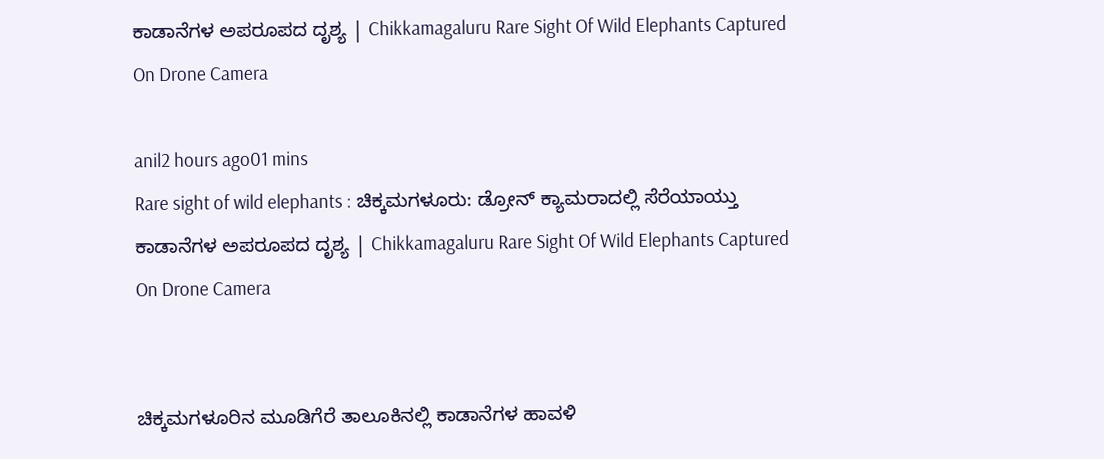ಕಾಡಾನೆಗಳ ಅಪರೂಪದ ದೃಶ್ಯ | Chikkamagaluru Rare Sight Of Wild Elephants Captured On Drone Camera

anil2 hours ago01 mins
Rare sight of wild elephants : ಚಿಕ್ಕಮಗಳೂರು: ಡ್ರೋನ್ ಕ್ಯಾಮರಾದಲ್ಲಿ ಸೆರೆಯಾಯ್ತು ಕಾಡಾನೆಗಳ ಅಪರೂಪದ ದೃಶ್ಯ | Chikkamagaluru Rare Sight Of Wild Elephants Captured On Drone Camera


ಚಿಕ್ಕಮಗಳೂರಿನ ಮೂಡಿಗೆರೆ ತಾಲೂಕಿನಲ್ಲಿ ಕಾಡಾನೆಗಳ ಹಾವಳಿ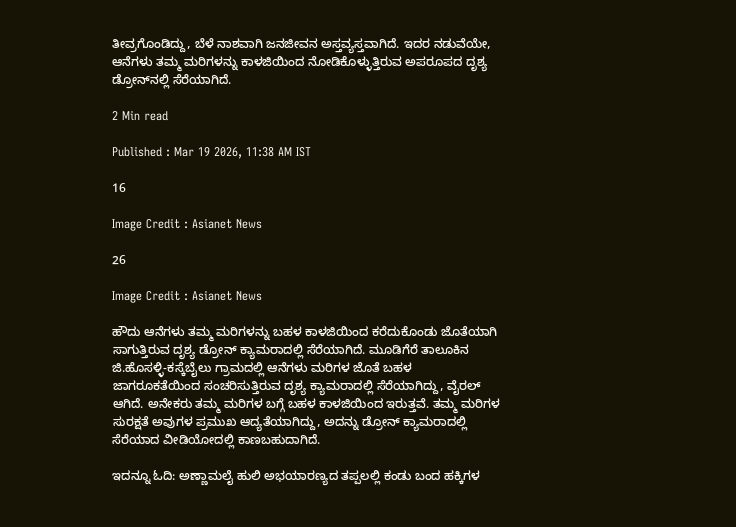ತೀವ್ರಗೊಂಡಿದ್ದು, ಬೆಳೆ ನಾಶವಾಗಿ ಜನಜೀವನ ಅಸ್ತವ್ಯಸ್ತವಾಗಿದೆ. ಇದರ ನಡುವೆಯೇ, ಆನೆಗಳು ತಮ್ಮ ಮರಿಗಳನ್ನು ಕಾಳಜಿಯಿಂದ ನೋಡಿಕೊಳ್ಳುತ್ತಿರುವ ಅಪರೂಪದ ದೃಶ್ಯ ಡ್ರೋನ್‌ನಲ್ಲಿ ಸೆರೆಯಾಗಿದೆ.

2 Min read

Published : Mar 19 2026, 11:38 AM IST

16

Image Credit : Asianet News

26

Image Credit : Asianet News

ಹೌದು ಆನೆಗಳು ತಮ್ಮ ಮರಿಗಳನ್ನು ಬಹಳ ಕಾಳಜಿಯಿಂದ ಕರೆದುಕೊಂಡು ಜೊತೆಯಾಗಿ ಸಾಗುತ್ತಿರುವ ದೃಶ್ಯ ಡ್ರೋನ್ ಕ್ಯಾಮರಾದಲ್ಲಿ ಸೆರೆಯಾಗಿದೆ. ಮೂಡಿಗೆರೆ ತಾಲೂಕಿನ ಜಿ.ಹೊಸಳ್ಳಿ-ಕಸ್ಕೆಬೈಲು ಗ್ರಾಮದಲ್ಲಿ ಆನೆಗಳು ಮರಿಗಳ ಜೊತೆ ಬಹಳ ಜಾಗರೂಕತೆಯಿಂದ ಸಂಚರಿಸುತ್ತಿರುವ ದೃಶ್ಯ ಕ್ಯಾಮರಾದಲ್ಲಿ ಸೆರೆಯಾಗಿದ್ದು, ವೈರಲ್ ಆಗಿದೆ. ಅನೇಕರು ತಮ್ಮ ಮರಿಗಳ ಬಗ್ಗೆ ಬಹಳ ಕಾಳಜಿಯಿಂದ ಇರುತ್ತವೆ. ತಮ್ಮ ಮರಿಗಳ ಸುರಕ್ಷತೆ ಅವುಗಳ ಪ್ರಮುಖ ಆದ್ಯತೆಯಾಗಿದ್ದು, ಅದನ್ನು ಡ್ರೋನ್ ಕ್ಯಾಮರಾದಲ್ಲಿ ಸೆರೆಯಾದ ವೀಡಿಯೋದಲ್ಲಿ ಕಾಣಬಹುದಾಗಿದೆ.

ಇದನ್ನೂ ಓದಿ: ಅಣ್ಣಾಮಲೈ ಹುಲಿ ಅಭಯಾರಣ್ಯದ ತಪ್ಪಲಲ್ಲಿ ಕಂಡು ಬಂದ ಹಕ್ಕಿಗಳ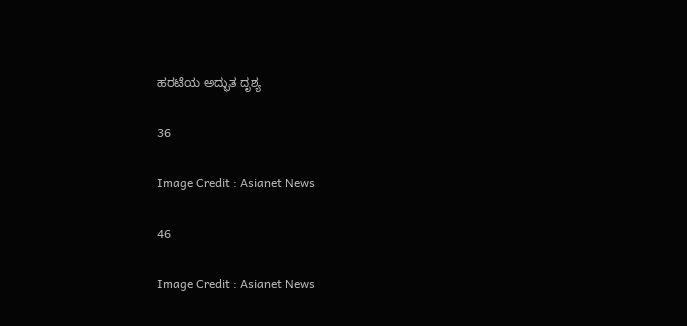ಹರಟೆಯ ಅದ್ಭುತ ದೃಶ್ಯ

36

Image Credit : Asianet News

46

Image Credit : Asianet News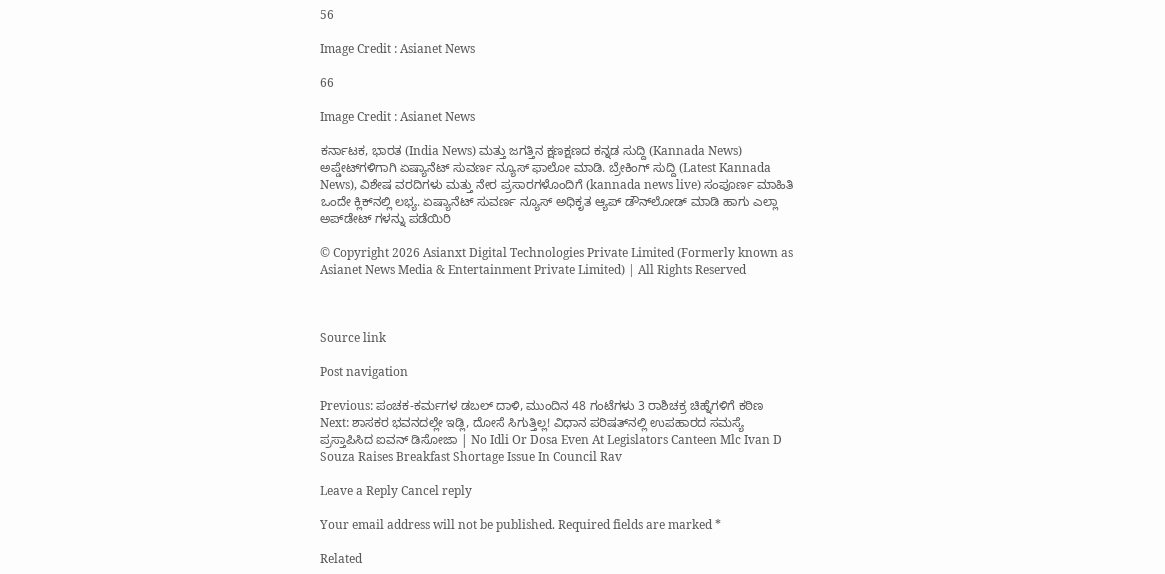56

Image Credit : Asianet News

66

Image Credit : Asianet News

ಕರ್ನಾಟಕ, ಭಾರತ (India News) ಮತ್ತು ಜಗತ್ತಿನ ಕ್ಷಣಕ್ಷಣದ ಕನ್ನಡ ಸುದ್ದಿ (Kannada News) ಅಪ್ಡೇಟ್‌ಗಳಿಗಾಗಿ ಏಷ್ಯಾನೆಟ್ ಸುವರ್ಣ ನ್ಯೂಸ್‌ ಫಾಲೋ ಮಾಡಿ. ಬ್ರೇಕಿಂಗ್ ಸುದ್ದಿ (Latest Kannada News), ವಿಶೇಷ ವರದಿಗಳು ಮತ್ತು ನೇರ ಪ್ರಸಾರಗಳೊಂದಿಗೆ (kannada news live) ಸಂಪೂರ್ಣ ಮಾಹಿತಿ ಒಂದೇ ಕ್ಲಿಕ್‌ನಲ್ಲಿ ಲಭ್ಯ. ಏಷ್ಯಾನೆಟ್ ಸುವರ್ಣ ನ್ಯೂಸ್ ಅಧಿಕೃತ ಆ್ಯಪ್ ಡೌನ್‌ಲೋಡ್ ಮಾಡಿ ಹಾಗು ಎಲ್ಲಾ ಅಪ್‌ಡೇಟ್ ಗಳನ್ನು ಪಡೆಯಿರಿ

© Copyright 2026 Asianxt Digital Technologies Private Limited (Formerly known as Asianet News Media & Entertainment Private Limited) | All Rights Reserved



Source link

Post navigation

Previous: ಪಂಚಕ-ಕರ್ಮಗಳ ಡಬಲ್ ದಾಳಿ, ಮುಂದಿನ 48 ಗಂಟೆಗಳು 3 ರಾಶಿಚಕ್ರ ಚಿಹ್ನೆಗಳಿಗೆ ಕಠಿಣ
Next: ಶಾಸಕರ ಭವನದಲ್ಲೇ ಇಡ್ಲಿ, ದೋಸೆ ಸಿಗುತ್ತಿಲ್ಲ! ವಿಧಾನ ಪರಿಷತ್‌ನಲ್ಲಿ ಉಪಹಾರದ ಸಮಸ್ಯೆ ಪ್ರಸ್ತಾಪಿಸಿದ ಐವನ್ ಡಿಸೋಜಾ | No Idli Or Dosa Even At Legislators Canteen Mlc Ivan D Souza Raises Breakfast Shortage Issue In Council Rav

Leave a Reply Cancel reply

Your email address will not be published. Required fields are marked *

Related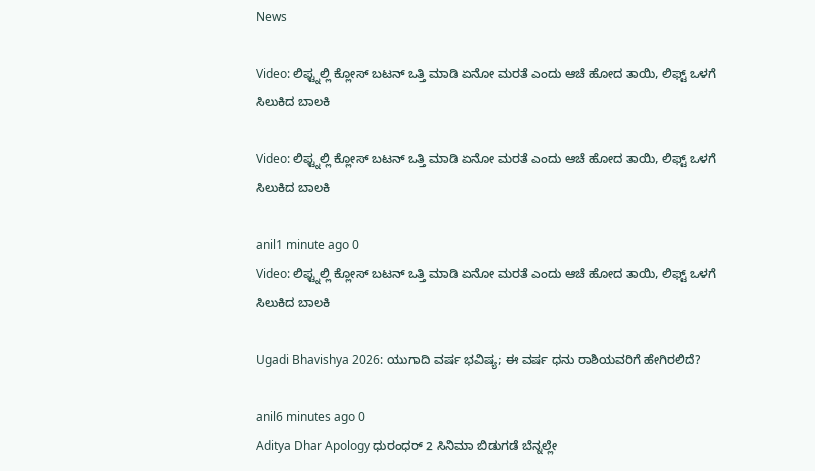News

Video: ಲಿಫ್ಟ್ನಲ್ಲಿ ಕ್ಲೋಸ್ ಬಟನ್ ಒತ್ತಿ ಮಾಡಿ ಏನೋ ಮರತೆ ಎಂದು ಆಚೆ ಹೋದ ತಾಯಿ, ಲಿಫ್ಟ್ ಒಳಗೆ ಸಿಲುಕಿದ ಬಾಲಕಿ

Video: ಲಿಫ್ಟ್ನಲ್ಲಿ ಕ್ಲೋಸ್ ಬಟನ್ ಒತ್ತಿ ಮಾಡಿ ಏನೋ ಮರತೆ ಎಂದು ಆಚೆ ಹೋದ ತಾಯಿ, ಲಿಫ್ಟ್ ಒಳಗೆ ಸಿಲುಕಿದ ಬಾಲಕಿ

anil1 minute ago 0
Video: ಲಿಫ್ಟ್ನಲ್ಲಿ ಕ್ಲೋಸ್ ಬಟನ್ ಒತ್ತಿ ಮಾಡಿ ಏನೋ ಮರತೆ ಎಂದು ಆಚೆ ಹೋದ ತಾಯಿ, ಲಿಫ್ಟ್ ಒಳಗೆ ಸಿಲುಕಿದ ಬಾಲಕಿ

Ugadi Bhavishya 2026: ಯುಗಾದಿ ವರ್ಷ ಭವಿಷ್ಯ; ಈ ವರ್ಷ ಧನು ರಾಶಿಯವರಿಗೆ ಹೇಗಿರಲಿದೆ?

anil6 minutes ago 0
Aditya Dhar Apology ಧುರಂಧರ್ 2 ಸಿನಿಮಾ ಬಿಡುಗಡೆ ಬೆನ್ನಲ್ಲೇ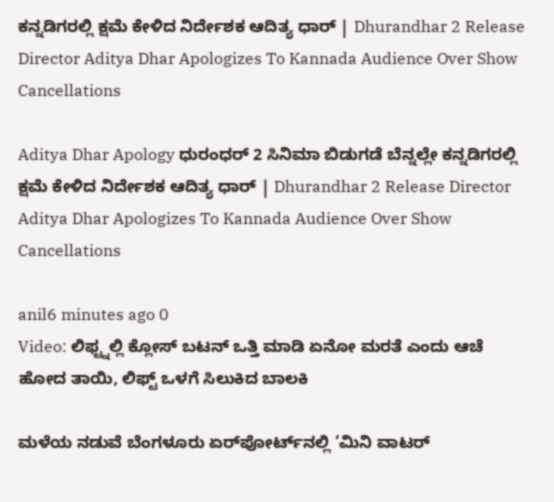ಕನ್ನಡಿಗರಲ್ಲಿ ಕ್ಷಮೆ ಕೇಳಿದ ನಿರ್ದೇಶಕ ಆದಿತ್ಯ ಧಾರ್ | Dhurandhar 2 Release Director Aditya Dhar Apologizes To Kannada Audience Over Show Cancellations

Aditya Dhar Apology ಧುರಂಧರ್ 2 ಸಿನಿಮಾ ಬಿಡುಗಡೆ ಬೆನ್ನಲ್ಲೇ ಕನ್ನಡಿಗರಲ್ಲಿ ಕ್ಷಮೆ ಕೇಳಿದ ನಿರ್ದೇಶಕ ಆದಿತ್ಯ ಧಾರ್ | Dhurandhar 2 Release Director Aditya Dhar Apologizes To Kannada Audience Over Show Cancellations

anil6 minutes ago 0
Video: ಲಿಫ್ಟ್ನಲ್ಲಿ ಕ್ಲೋಸ್ ಬಟನ್ ಒತ್ತಿ ಮಾಡಿ ಏನೋ ಮರತೆ ಎಂದು ಆಚೆ ಹೋದ ತಾಯಿ, ಲಿಫ್ಟ್ ಒಳಗೆ ಸಿಲುಕಿದ ಬಾಲಕಿ

ಮಳೆಯ ನಡುವೆ ಬೆಂಗಳೂರು ಏರ್‌ಪೋರ್ಟ್‌ನಲ್ಲಿ ‘ಮಿನಿ ವಾಟರ್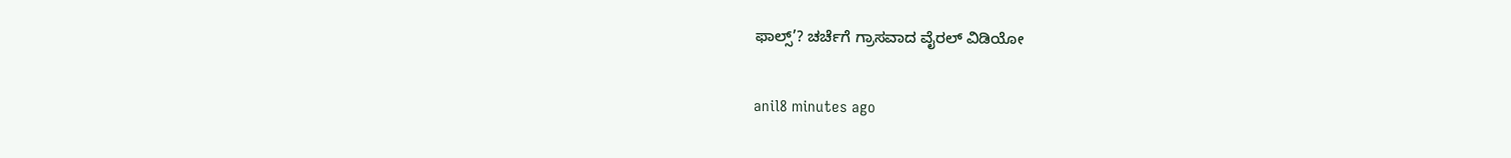ಫಾಲ್ಸ್’? ಚರ್ಚೆಗೆ ಗ್ರಾಸವಾದ ವೈರಲ್ ವಿಡಿಯೋ

anil8 minutes ago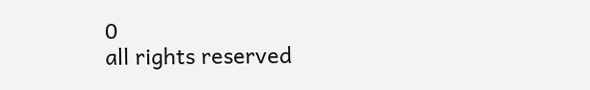0
all rights reserved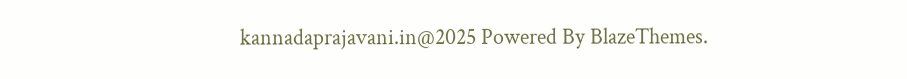kannadaprajavani.in@2025 Powered By BlazeThemes.